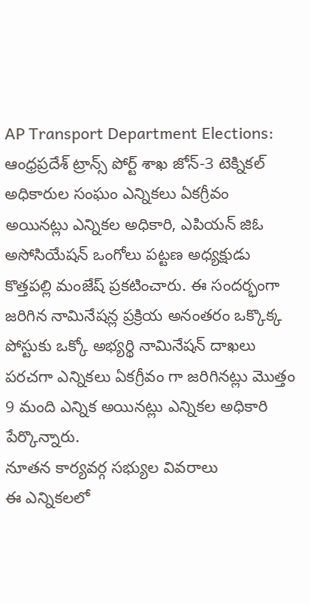AP Transport Department Elections: ఆంధ్రప్రదేశ్ ట్రాన్స్ పోర్ట్ శాఖ జోన్-3 టెక్నికల్ అధికారుల సంఘం ఎన్నికలు ఏకగ్రీవం అయినట్లు ఎన్నికల అధికారి, ఎపియన్ జిఓ అసోసియేషన్ ఒంగోలు పట్టణ అధ్యక్షుడు కొత్తపల్లి మంజేష్ ప్రకటించారు. ఈ సందర్భంగా జరిగిన నామినేషన్ల ప్రక్రియ అనంతరం ఒక్కొక్క పోస్టుకు ఒక్కో అభ్యర్థి నామినేషన్ దాఖలు పరచగా ఎన్నికలు ఏకగ్రీవం గా జరిగినట్లు మొత్తం 9 మంది ఎన్నిక అయినట్లు ఎన్నికల అధికారి పేర్కొన్నారు.
నూతన కార్యవర్గ సభ్యుల వివరాలు
ఈ ఎన్నికలలో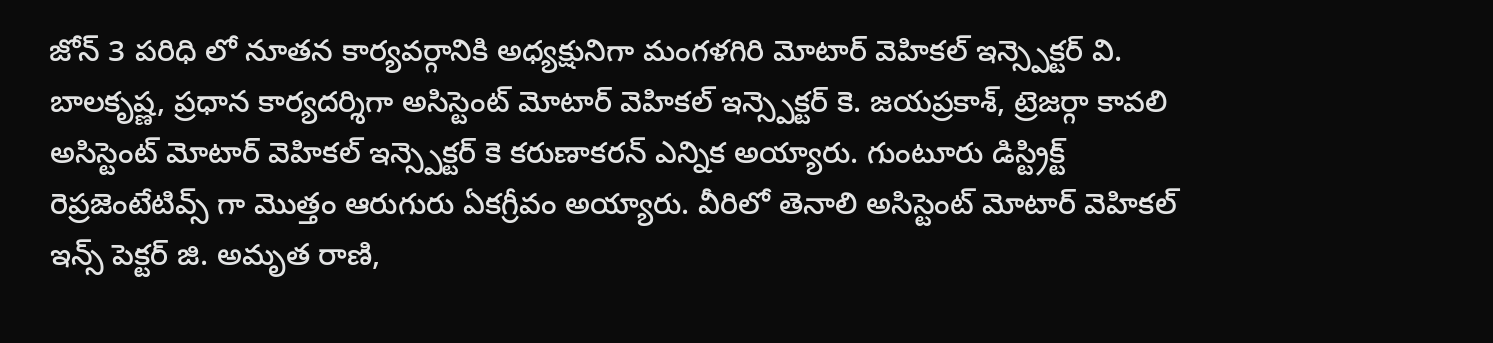జోన్ 3 పరిధి లో నూతన కార్యవర్గానికి అధ్యక్షునిగా మంగళగిరి మోటార్ వెహికల్ ఇన్స్పెక్టర్ వి. బాలకృష్ణ, ప్రధాన కార్యదర్శిగా అసిస్టెంట్ మోటార్ వెహికల్ ఇన్స్పెక్టర్ కె. జయప్రకాశ్, ట్రెజర్గా కావలి అసిస్టెంట్ మోటార్ వెహికల్ ఇన్స్పెక్టర్ కె కరుణాకరన్ ఎన్నిక అయ్యారు. గుంటూరు డిస్ట్రిక్ట్ రెప్రజెంటేటివ్స్ గా మొత్తం ఆరుగురు ఏకగ్రీవం అయ్యారు. వీరిలో తెనాలి అసిస్టెంట్ మోటార్ వెహికల్ ఇన్స్ పెక్టర్ జి. అమృత రాణి,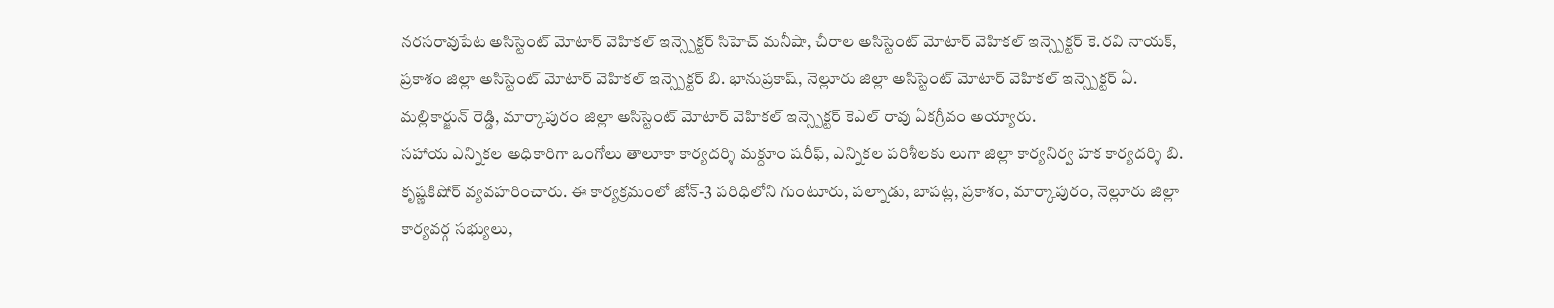నరసరావుపేట అసిస్టెంట్ మోటార్ వెహికల్ ఇన్స్పెక్టర్ సిహెచ్ మనీషా, చీరాల అసిస్టెంట్ మోటార్ వెహికల్ ఇన్స్పెక్టర్ కె.రవి నాయక్, ప్రకాశం జిల్లా అసిస్టెంట్ మోటార్ వెహికల్ ఇన్స్పెక్టర్ బి. భానుప్రకాష్, నెల్లూరు జిల్లా అసిస్టెంట్ మోటార్ వెహికల్ ఇన్స్పెక్టర్ ఏ. మల్లికార్జున్ రెడ్డి, మార్కాపురం జిల్లా అసిస్టెంట్ మోటార్ వెహికల్ ఇన్స్పెక్టర్ కెఎల్ రావు ఏకగ్రీవం అయ్యారు.
సహాయ ఎన్నికల అధికారిగా ఒంగోలు తాలూకా కార్యదర్శి మక్దూం షరీఫ్, ఎన్నికల పరిశీలకు లుగా జిల్లా కార్యనిర్వ హక కార్యదర్శి బి. కృష్ణకిషోర్ వ్యవహరించారు. ఈ కార్యక్రమంలో జోన్-3 పరిధిలోని గుంటూరు, పల్నాడు, బాపట్ల, ప్రకాశం, మార్కాపురం, నెల్లూరు జిల్లా కార్యవర్గ సభ్యులు,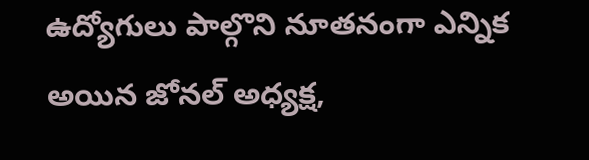ఉద్యోగులు పాల్గొని నూతనంగా ఎన్నిక అయిన జోనల్ అధ్యక్ష,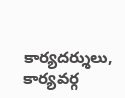కార్యదర్శులు, కార్యవర్గ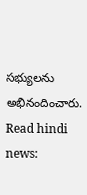సభ్యులను అభినందించారు.
Read hindi news: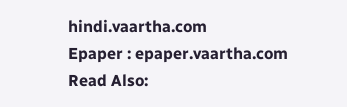hindi.vaartha.com
Epaper : epaper.vaartha.com
Read Also: